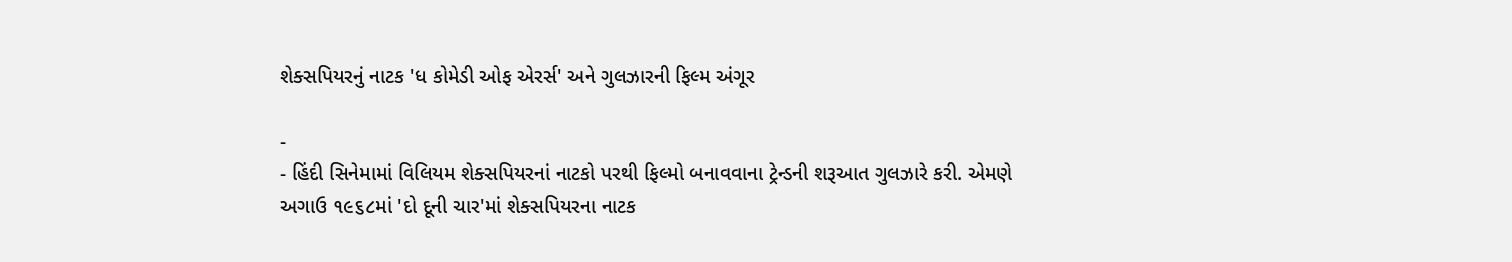શેક્સપિયરનું નાટક 'ધ કોમેડી ઓફ એરર્સ' અને ગુલઝારની ફિલ્મ અંગૂર

-
- હિંદી સિનેમામાં વિલિયમ શેક્સપિયરનાં નાટકો પરથી ફિલ્મો બનાવવાના ટ્રેન્ડની શરૂઆત ગુલઝારે કરી. એમણે અગાઉ ૧૯૬૮માં 'દો દૂની ચાર'માં શેક્સપિયરના નાટક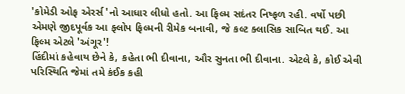'કોમેડી ઓફ એરર્સ'નો આધાર લીધો હતો. આ ફિલ્મ સદંતર નિષ્ફળ રહી. વર્ષો પછી એમણે જીદપૂર્વક આ ફ્લોપ ફિલ્મની રીમેક બનાવી, જે કલ્ટ ક્લાસિક સાબિત થઈ. આ ફિલ્મ એટલે 'અંગૂર'!
હિંદીમાં કહેવાય છેને કે, કહેતા ભી દીવાના, ઔર સુનતા ભી દીવાના. એટલે કે, કોઈ એવી પરિસ્થિતિ જેમાં તમે કંઈક કહી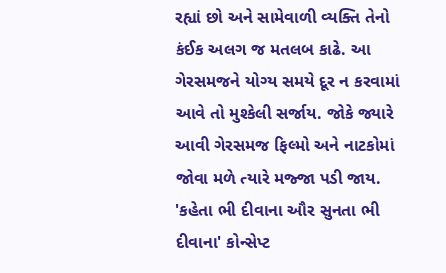રહ્યાં છો અને સામેવાળી વ્યક્તિ તેનો કંઈક અલગ જ મતલબ કાઢે. આ ગેરસમજને યોગ્ય સમયે દૂર ન કરવામાં આવે તો મુશ્કેલી સર્જાય. જોકે જ્યારે આવી ગેરસમજ ફિલ્મો અને નાટકોમાં જોવા મળે ત્યારે મજ્જા પડી જાય. 'કહેતા ભી દીવાના ઔર સુનતા ભી દીવાના' કોન્સેપ્ટ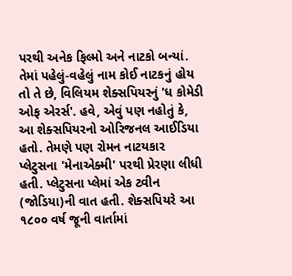પરથી અનેક ફિલ્મો અને નાટકો બન્યાં. તેમાં પહેલું-વહેલું નામ કોઈ નાટકનું હોય તો તે છે, વિલિયમ શેક્સપિયરનું 'ધ કોમેડી ઓફ એરર્સ'. હવે, એવું પણ નહોતું કે, આ શેક્સપિયરનો ઓરિજનલ આઈડિયા હતો. તેમણે પણ રોમન નાટયકાર પ્લેટુસના 'મેનાએક્મી' પરથી પ્રેરણા લીધી હતી. પ્લેટુસના પ્લેમાં એક ટ્વીન (જોડિયા)ની વાત હતી. શેક્સપિયરે આ ૧૮૦૦ વર્ષ જૂની વાર્તામાં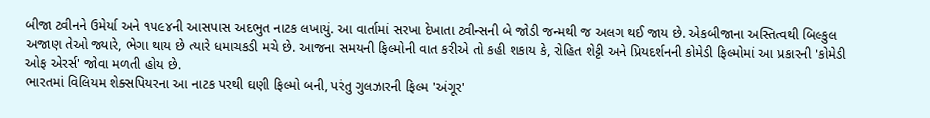બીજા ટ્વીનને ઉમેર્યા અને ૧૫૯૪ની આસપાસ અદભુત નાટક લખાયું. આ વાર્તામાં સરખા દેખાતા ટ્વીન્સની બે જોડી જન્મથી જ અલગ થઈ જાય છે. એકબીજાના અસ્તિત્વથી બિલ્કુલ અજાણ તેઓ જ્યારે, ભેગા થાય છે ત્યારે ધમાચકડી મચે છે. આજના સમયની ફિલ્મોની વાત કરીએ તો કહી શકાય કે, રોહિત શેટ્ટી અને પ્રિયદર્શનની કોમેડી ફિલ્મોમાં આ પ્રકારની 'કોમેડી ઓફ એરર્સ' જોવા મળતી હોય છે.
ભારતમાં વિલિયમ શેક્સપિયરના આ નાટક પરથી ઘણી ફિલ્મો બની, પરંતુ ગુલઝારની ફિલ્મ 'અંગૂર'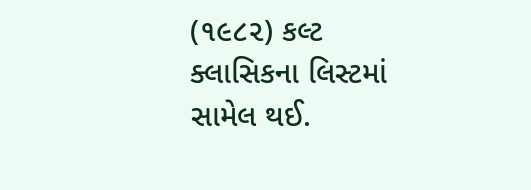(૧૯૮૨) કલ્ટ ક્લાસિકના લિસ્ટમાં સામેલ થઈ.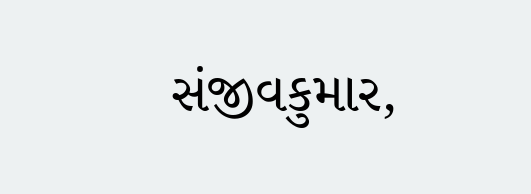સંજીવકુમાર,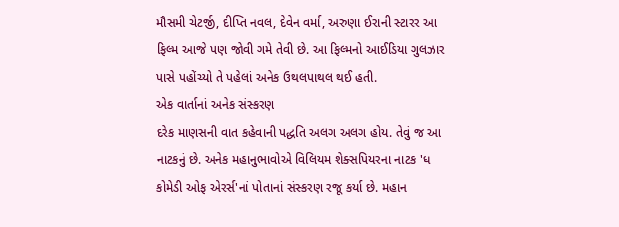મૌસમી ચેટર્જી, દીપ્તિ નવલ, દેવેન વર્મા, અરુણા ઈરાની સ્ટારર આ ફિલ્મ આજે પણ જોવી ગમે તેવી છે. આ ફિલ્મનો આઈડિયા ગુલઝાર પાસે પહોંચ્યો તે પહેલાં અનેક ઉથલપાથલ થઈ હતી.
એક વાર્તાનાં અનેક સંસ્કરણ
દરેક માણસની વાત કહેવાની પદ્ધતિ અલગ અલગ હોય. તેવું જ આ નાટકનું છે. અનેક મહાનુભાવોએ વિલિયમ શેક્સપિયરના નાટક 'ધ કોમેડી ઓફ એરર્સ'નાં પોતાનાં સંસ્કરણ રજૂ કર્યા છે. મહાન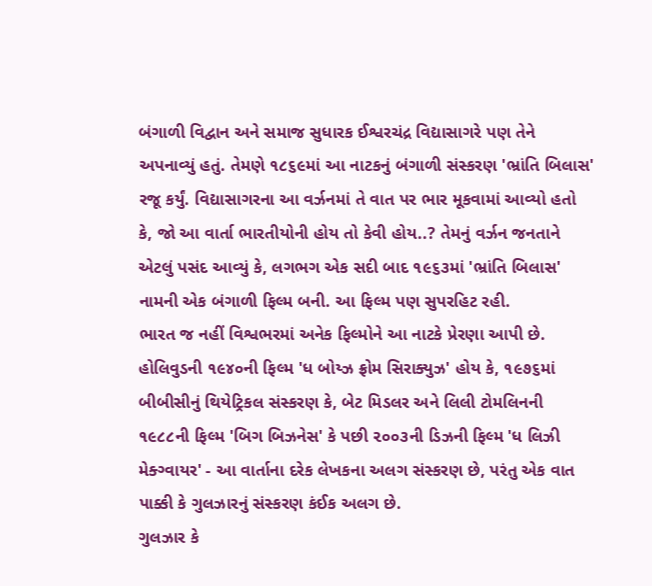બંગાળી વિદ્વાન અને સમાજ સુધારક ઈશ્વરચંદ્ર વિદ્યાસાગરે પણ તેને અપનાવ્યું હતું. તેમણે ૧૮૬૯માં આ નાટકનું બંગાળી સંસ્કરણ 'ભ્રાંતિ બિલાસ' રજૂ કર્યું. વિદ્યાસાગરના આ વર્ઝનમાં તે વાત પર ભાર મૂકવામાં આવ્યો હતો કે, જો આ વાર્તા ભારતીયોની હોય તો કેવી હોય..? તેમનું વર્ઝન જનતાને એટલું પસંદ આવ્યું કે, લગભગ એક સદી બાદ ૧૯૬૩માં 'ભ્રાંતિ બિલાસ' નામની એક બંગાળી ફિલ્મ બની. આ ફિલ્મ પણ સુપરહિટ રહી.
ભારત જ નહીં વિશ્વભરમાં અનેક ફિલ્મોને આ નાટકે પ્રેરણા આપી છે. હોલિવુડની ૧૯૪૦ની ફિલ્મ 'ધ બોય્ઝ ફ્રોમ સિરાક્યુઝ' હોય કે, ૧૯૭૬માં બીબીસીનું થિયેટ્રિકલ સંસ્કરણ કે, બેટ મિડલર અને લિલી ટોમલિનની ૧૯૮૮ની ફિલ્મ 'બિગ બિઝનેસ' કે પછી ૨૦૦૩ની ડિઝની ફિલ્મ 'ધ લિઝી મેક્ગ્વાયર' - આ વાર્તાના દરેક લેખકના અલગ સંસ્કરણ છે, પરંતુ એક વાત પાક્કી કે ગુલઝારનું સંસ્કરણ કંઈક અલગ છે.
ગુલઝાર કે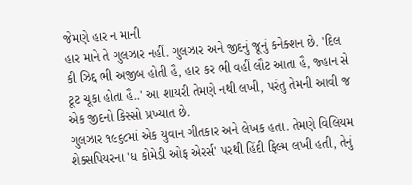જેમણે હાર ન માની
હાર માને તે ગુલઝાર નહીં. ગુલઝાર અને જીદનું જૂનું કનેક્શન છે. 'દિલ કી ઝિદ્દ ભી અજીબ હોતી હૈ, હાર કર ભી વહીં લૌટ આતા હૈ, જ્હાન સે ટૂટ ચૂકા હોતા હૈ..' આ શાયરી તેમણે નથી લખી, પરંતુ તેમની આવી જ એક જીદનો કિસ્સો પ્રખ્યાત છે.
ગુલઝાર ૧૯૬૮માં એક યુવાન ગીતકાર અને લેખક હતા. તેમણે વિલિયમ શેક્સપિયરના 'ધ કોમેડી ઓફ એરર્સ' પરથી હિંદી ફિલ્મ લખી હતી, તેનું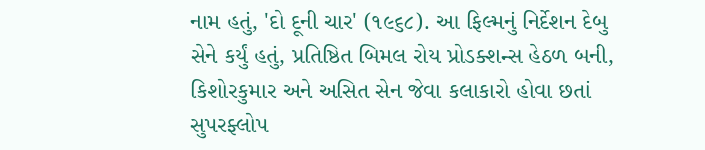નામ હતું, 'દો દૂની ચાર' (૧૯૬૮). આ ફિલ્મનું નિર્દેશન દેબુ સેને કર્યું હતું, પ્રતિષ્ઠિત બિમલ રોય પ્રોડક્શન્સ હેઠળ બની, કિશોરકુમાર અને અસિત સેન જેવા કલાકારો હોવા છતાં સુપરફ્લોપ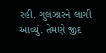રહી. ગુલઝારને લાગી આવ્યું. તેમણે જીદ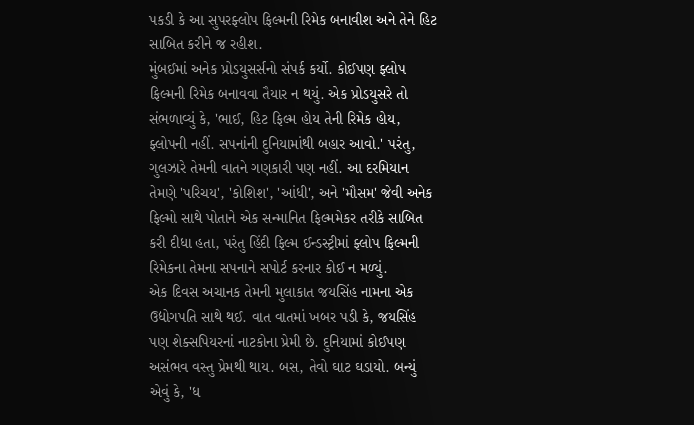પકડી કે આ સુપરફ્લોપ ફિલ્મની રિમેક બનાવીશ અને તેને હિટ સાબિત કરીને જ રહીશ.
મુંબઈમાં અનેક પ્રોડયુસર્સનો સંપર્ક કર્યો. કોઈપણ ફ્લોપ ફિલ્મની રિમેક બનાવવા તૈયાર ન થયું. એક પ્રોડયુસરે તો સંભળાવ્યું કે, 'ભાઈ, હિટ ફિલ્મ હોય તેની રિમેક હોય, ફ્લોપની નહીં. સપનાંની દુનિયામાંથી બહાર આવો.' પરંતુ, ગુલઝારે તેમની વાતને ગણકારી પણ નહીં. આ દરમિયાન તેમણે 'પરિચય', 'કોશિશ', 'આંધી', અને 'મૌસમ' જેવી અનેક ફિલ્મો સાથે પોતાને એક સન્માનિત ફિલ્મમેકર તરીકે સાબિત કરી દીધા હતા, પરંતુ હિંદી ફિલ્મ ઈન્ડસ્ટ્રીમાં ફ્લોપ ફિલ્મની રિમેકના તેમના સપનાને સપોર્ટ કરનાર કોઈ ન મળ્યું.
એક દિવસ અચાનક તેમની મુલાકાત જયસિંહ નામના એક ઉદ્યોગપતિ સાથે થઈ. વાત વાતમાં ખબર પડી કે, જયસિંહ પણ શેક્સપિયરનાં નાટકોના પ્રેમી છે. દુનિયામાં કોઈપણ અસંભવ વસ્તુ પ્રેમથી થાય. બસ, તેવો ઘાટ ઘડાયો. બન્યું એવું કે, 'ધ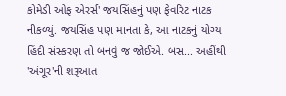કોમેડી ઓફ એરર્સ' જયસિંહનું પણ ફેવરિટ નાટક નીકળ્યું. જયસિંહ પણ માનતા કે, આ નાટકનું યોગ્ય હિંદી સંસ્કરણ તો બનવું જ જોઈએ. બસ... અહીંથી 'અંગૂર'ની શરૂઆત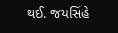થઈ. જયસિંહે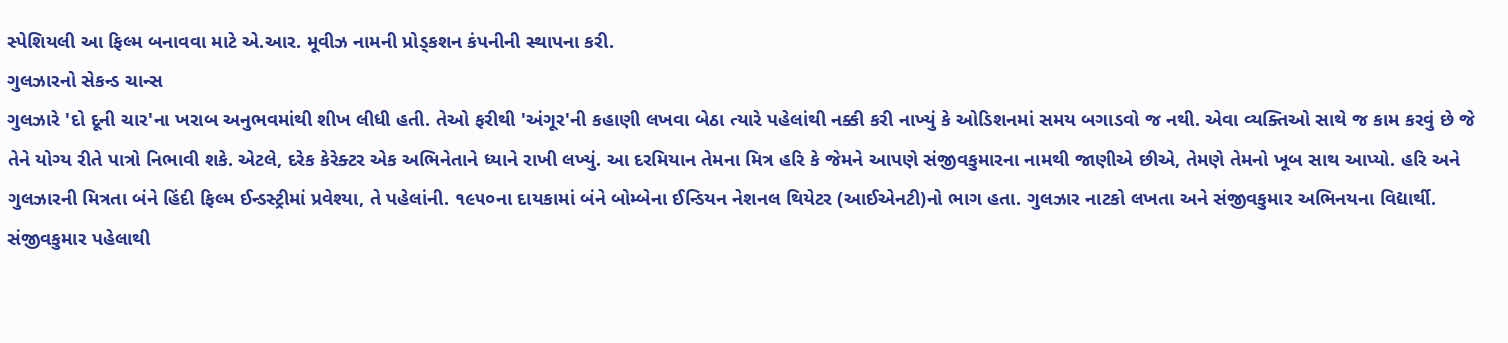સ્પેશિયલી આ ફિલ્મ બનાવવા માટે એ.આર. મૂવીઝ નામની પ્રોડ્કશન કંપનીની સ્થાપના કરી.
ગુલઝારનો સેકન્ડ ચાન્સ
ગુલઝારે 'દો દૂની ચાર'ના ખરાબ અનુભવમાંથી શીખ લીધી હતી. તેઓ ફરીથી 'અંગૂર'ની કહાણી લખવા બેઠા ત્યારે પહેલાંથી નક્કી કરી નાખ્યું કે ઓડિશનમાં સમય બગાડવો જ નથી. એવા વ્યક્તિઓ સાથે જ કામ કરવું છે જે તેને યોગ્ય રીતે પાત્રો નિભાવી શકે. એટલે, દરેક કેરેક્ટર એક અભિનેતાને ધ્યાને રાખી લખ્યું. આ દરમિયાન તેમના મિત્ર હરિ કે જેમને આપણે સંજીવકુમારના નામથી જાણીએ છીએ, તેમણે તેમનો ખૂબ સાથ આપ્યો. હરિ અને ગુલઝારની મિત્રતા બંને હિંદી ફિલ્મ ઈન્ડસ્ટ્રીમાં પ્રવેશ્યા, તે પહેલાંની. ૧૯૫૦ના દાયકામાં બંને બોમ્બેના ઈન્ડિયન નેશનલ થિયેટર (આઈએનટી)નો ભાગ હતા. ગુલઝાર નાટકો લખતા અને સંજીવકુમાર અભિનયના વિદ્યાર્થી. સંજીવકુમાર પહેલાથી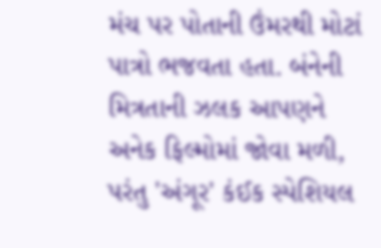મંચ પર પોતાની ઉંમરથી મોટાં પાત્રો ભજવતા હતા. બંનેની મિત્રતાની ઝલક આપણને અનેક ફિલ્મોમાં જોવા મળી, પરંતુ 'અંગૂર' કંઈક સ્પેશિયલ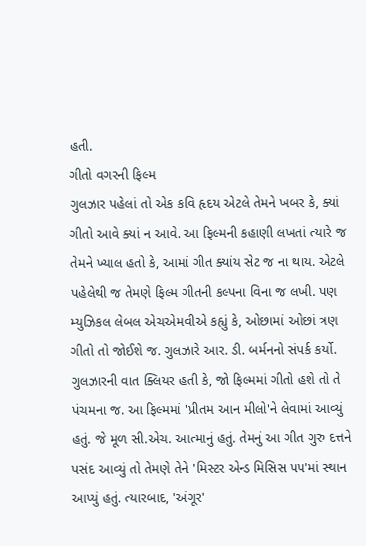હતી.
ગીતો વગરની ફિલ્મ
ગુલઝાર પહેલાં તો એક કવિ હૃદય એટલે તેમને ખબર કે, ક્યાં ગીતો આવે ક્યાં ન આવે. આ ફિલ્મની કહાણી લખતાં ત્યારે જ તેમને ખ્યાલ હતો કે, આમાં ગીત ક્યાંય સેટ જ ના થાય. એટલે પહેલેથી જ તેમણે ફિલ્મ ગીતની કલ્પના વિના જ લખી. પણ મ્યુઝિકલ લેબલ એચએમવીએ કહ્યું કે, ઓછામાં ઓછાં ત્રણ ગીતો તો જોઈશે જ. ગુલઝારે આર. ડી. બર્મનનો સંપર્ક કર્યો. ગુલઝારની વાત ક્લિયર હતી કે, જો ફિલ્મમાં ગીતો હશે તો તે પંચમના જ. આ ફિલ્મમાં 'પ્રીતમ આન મીલો'ને લેવામાં આવ્યું હતું. જે મૂળ સી.એચ. આત્માનું હતું. તેમનું આ ગીત ગુરુ દત્તને પસંદ આવ્યું તો તેમણે તેને 'મિસ્ટર એન્ડ મિસિસ ૫૫'માં સ્થાન આપ્યું હતું. ત્યારબાદ, 'અંગૂર'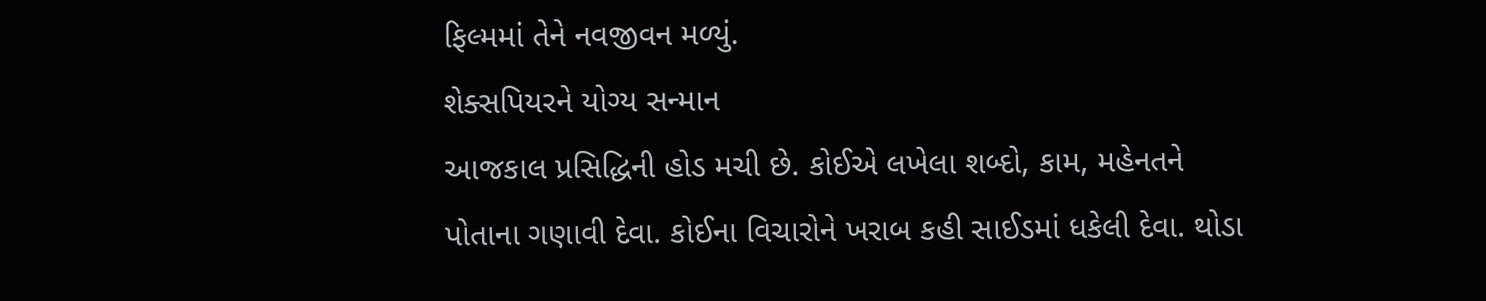ફિલ્મમાં તેને નવજીવન મળ્યું.
શેક્સપિયરને યોગ્ય સન્માન
આજકાલ પ્રસિદ્ધિની હોડ મચી છે. કોઈએ લખેલા શબ્દો, કામ, મહેનતને પોતાના ગણાવી દેવા. કોઈના વિચારોને ખરાબ કહી સાઈડમાં ધકેલી દેવા. થોડા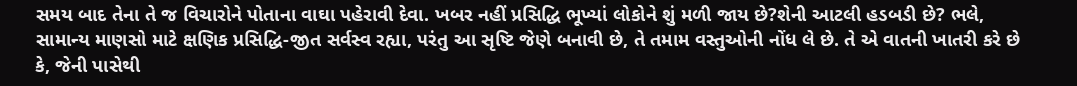સમય બાદ તેના તે જ વિચારોને પોતાના વાઘા પહેરાવી દેવા. ખબર નહીં પ્રસિદ્ધિ ભૂખ્યાં લોકોને શું મળી જાય છે?શેની આટલી હડબડી છે? ભલે, સામાન્ય માણસો માટે ક્ષણિક પ્રસિદ્ધિ-જીત સર્વસ્વ રહ્યા, પરંતુ આ સૃષ્ટિ જેણે બનાવી છે, તે તમામ વસ્તુઓની નોંધ લે છે. તે એ વાતની ખાતરી કરે છે કે, જેની પાસેથી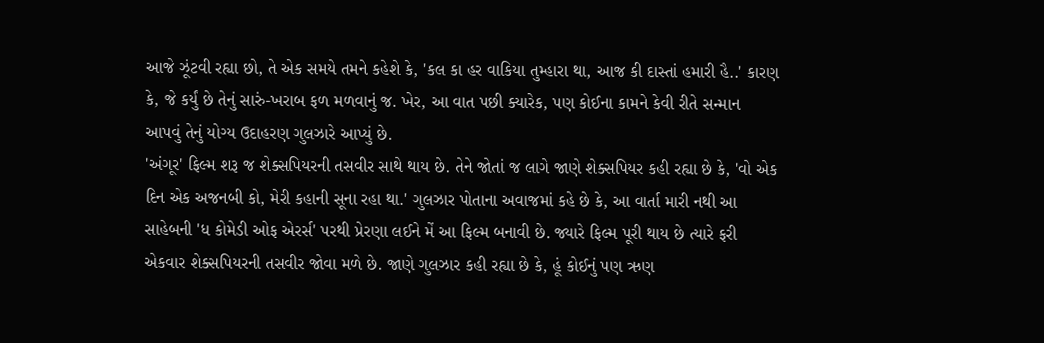આજે ઝૂંટવી રહ્યા છો, તે એક સમયે તમને કહેશે કે, 'કલ કા હર વાકિયા તુમ્હારા થા, આજ કી દાસ્તાં હમારી હૈ..' કારણ કે, જે કર્યું છે તેનું સારું-ખરાબ ફળ મળવાનું જ. ખેર, આ વાત પછી ક્યારેક, પણ કોઈના કામને કેવી રીતે સન્માન આપવું તેનું યોગ્ય ઉદાહરણ ગુલઝારે આપ્યું છે.
'અંગૂર' ફિલ્મ શરૂ જ શેક્સપિયરની તસવીર સાથે થાય છે. તેને જોતાં જ લાગે જાણે શેક્સપિયર કહી રહ્યા છે કે, 'વો એક દિન એક અજનબી કો, મેરી કહાની સૂના રહા થા.' ગુલઝાર પોતાના અવાજમાં કહે છે કે, આ વાર્તા મારી નથી આ સાહેબની 'ધ કોમેડી ઓફ એરર્સ' પરથી પ્રેરણા લઈને મેં આ ફિલ્મ બનાવી છે. જ્યારે ફિલ્મ પૂરી થાય છે ત્યારે ફરી એકવાર શેક્સપિયરની તસવીર જોવા મળે છે. જાણે ગુલઝાર કહી રહ્યા છે કે, હૂં કોઈનું પણ ઋણ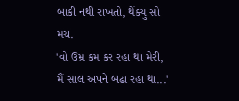બાકી નથી રાખતો, થેંક્યુ સો મચ.
'વો ઉમ્ર કમ કર રહા થા મેરી,
મૈં સાલ અપને બઢા રહા થા...'